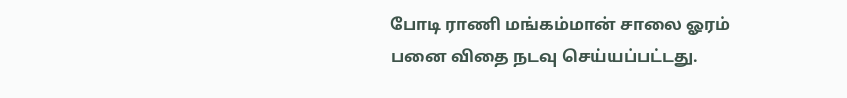போடி ராணி மங்கம்மான் சாலை ஓரம் பனை விதை நடவு செய்யப்பட்டது.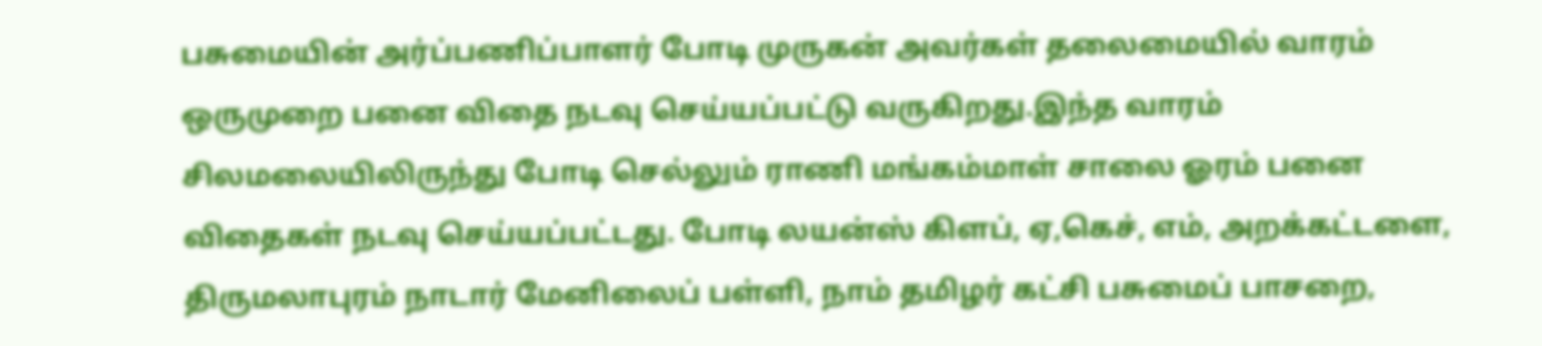பசுமையின் அர்ப்பணிப்பாளர் போடி முருகன் அவர்கள் தலைமையில் வாரம் ஒருமுறை பனை விதை நடவு செய்யப்பட்டு வருகிறது.இந்த வாரம் சிலமலையிலிருந்து போடி செல்லும் ராணி மங்கம்மாள் சாலை ஓரம் பனை விதைகள் நடவு செய்யப்பட்டது. போடி லயன்ஸ் கிளப், ஏ,கெச், எம், அறக்கட்டளை, திருமலாபுரம் நாடார் மேனிலைப் பள்ளி, நாம் தமிழர் கட்சி பசுமைப் பாசறை,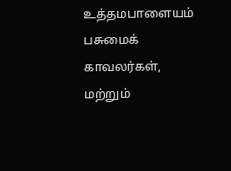உத்தமபாளையம் பசுமைக் காவலர்கள், மற்றும்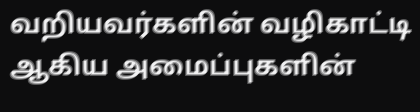வறியவர்களின் வழிகாட்டி ஆகிய அமைப்புகளின்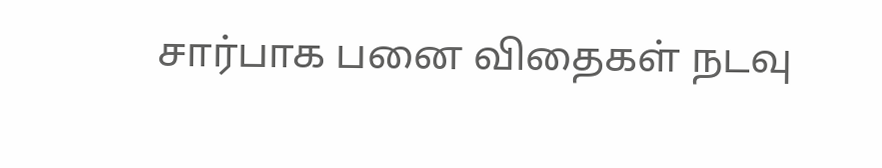சார்பாக பனை விதைகள் நடவு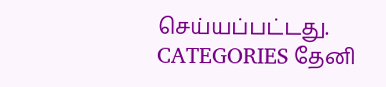செய்யப்பட்டது.
CATEGORIES தேனி